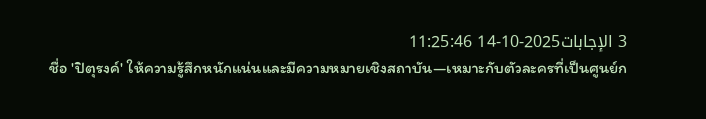3 الإجابات2025-10-14 11:25:46
ชื่อ 'ปิตุรงค์' ให้ความรู้สึกหนักแน่นและมีความหมายเชิงสถาบัน—เหมาะกับตัวละครที่เป็นศูนย์ก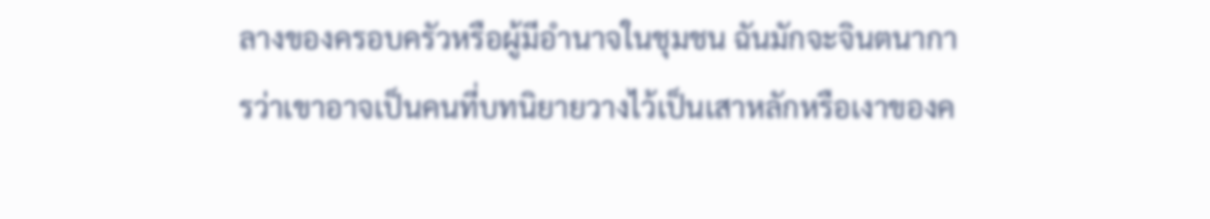ลางของครอบครัวหรือผู้มีอำนาจในชุมชน ฉันมักจะจินตนาการว่าเขาอาจเป็นคนที่บทนิยายวางไว้เป็นเสาหลักหรือเงาของค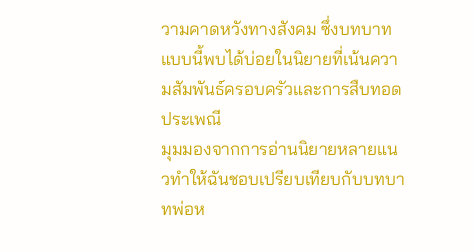วามคาดหวังทางสังคม ซึ่งบทบาทแบบนี้พบได้บ่อยในนิยายที่เน้นความสัมพันธ์ครอบครัวและการสืบทอดประเพณี
มุมมองจากการอ่านนิยายหลายแนวทำให้ฉันชอบเปรียบเทียบกับบทบาทพ่อห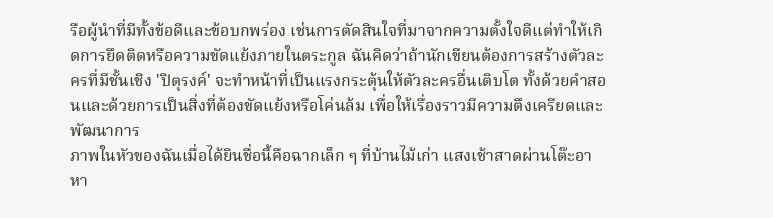รือผู้นำที่มีทั้งข้อดีและข้อบกพร่อง เช่นการตัดสินใจที่มาจากความตั้งใจดีแต่ทำให้เกิดการยึดติดหรือความขัดแย้งภายในตระกูล ฉันคิดว่าถ้านักเขียนต้องการสร้างตัวละครที่มีชั้นเชิง 'ปิตุรงค์' จะทำหน้าที่เป็นแรงกระตุ้นให้ตัวละครอื่นเติบโต ทั้งด้วยคำสอนและด้วยการเป็นสิ่งที่ต้องขัดแย้งหรือโค่นล้ม เพื่อให้เรื่องราวมีความตึงเครียดและพัฒนาการ
ภาพในหัวของฉันเมื่อได้ยินชื่อนี้คือฉากเล็ก ๆ ที่บ้านไม้เก่า แสงเช้าสาดผ่านโต๊ะอาหา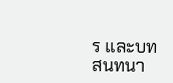ร และบทสนทนา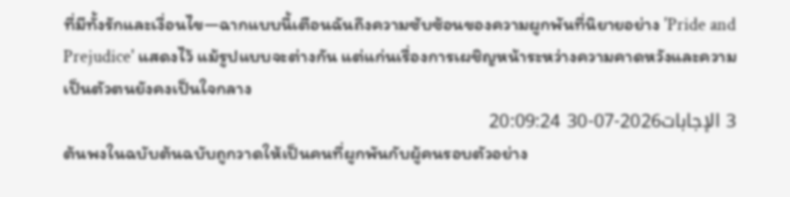ที่มีทั้งรักและเงื่อนไข—ฉากแบบนี้เตือนฉันถึงความซับซ้อนของความผูกพันที่นิยายอย่าง 'Pride and Prejudice' แสดงไว้ แม้รูปแบบจะต่างกัน แต่แก่นเรื่องการเผชิญหน้าระหว่างความคาดหวังและความเป็นตัวตนยังคงเป็นใจกลาง
3 الإجابات2026-07-30 20:09:24
ต้นพงในฉบับต้นฉบับถูกวาดให้เป็นคนที่ผูกพันกับผู้คนรอบตัวอย่าง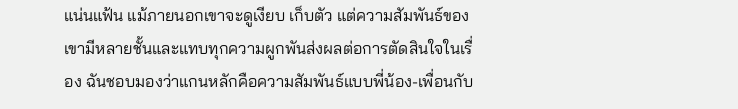แน่นแฟ้น แม้ภายนอกเขาจะดูเงียบ เก็บตัว แต่ความสัมพันธ์ของเขามีหลายชั้นและแทบทุกความผูกพันส่งผลต่อการตัดสินใจในเรื่อง ฉันชอบมองว่าแกนหลักคือความสัมพันธ์แบบพี่น้อง-เพื่อนกับ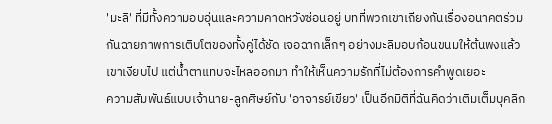'มะลิ' ที่มีทั้งความอบอุ่นและความคาดหวังซ่อนอยู่ บทที่พวกเขาเถียงกันเรื่องอนาคตร่วมกันฉายภาพการเติบโตของทั้งคู่ได้ชัด เจอฉากเล็กๆ อย่างมะลิมอบก้อนขนมให้ต้นพงแล้วเขาเงียบไป แต่น้ำตาแทบจะไหลออกมา ทำให้เห็นความรักที่ไม่ต้องการคำพูดเยอะ
ความสัมพันธ์แบบเจ้านาย-ลูกศิษย์กับ 'อาจารย์เขียว' เป็นอีกมิติที่ฉันคิดว่าเติมเต็มบุคลิก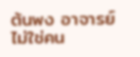ต้นพง อาจารย์ไม่ใช่คน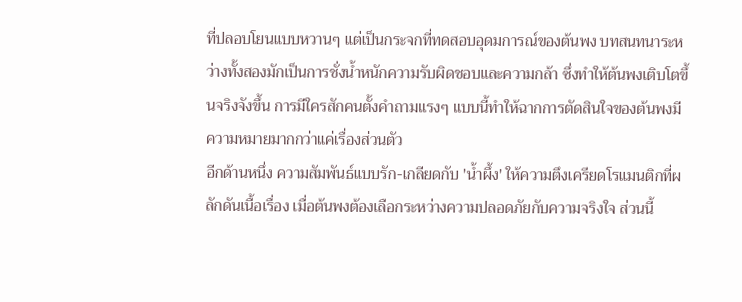ที่ปลอบโยนแบบหวานๆ แต่เป็นกระจกที่ทดสอบอุดมการณ์ของต้นพง บทสนทนาระหว่างทั้งสองมักเป็นการชั่งน้ำหนักความรับผิดชอบและความกล้า ซึ่งทำให้ต้นพงเติบโตขึ้นจริงจังขึ้น การมีใครสักคนตั้งคำถามแรงๆ แบบนี้ทำให้ฉากการตัดสินใจของต้นพงมีความหมายมากกว่าแค่เรื่องส่วนตัว
อีกด้านหนึ่ง ความสัมพันธ์แบบรัก-เกลียดกับ 'น้ำผึ้ง' ให้ความตึงเครียดโรแมนติกที่ผลักดันเนื้อเรื่อง เมื่อต้นพงต้องเลือกระหว่างความปลอดภัยกับความจริงใจ ส่วนนี้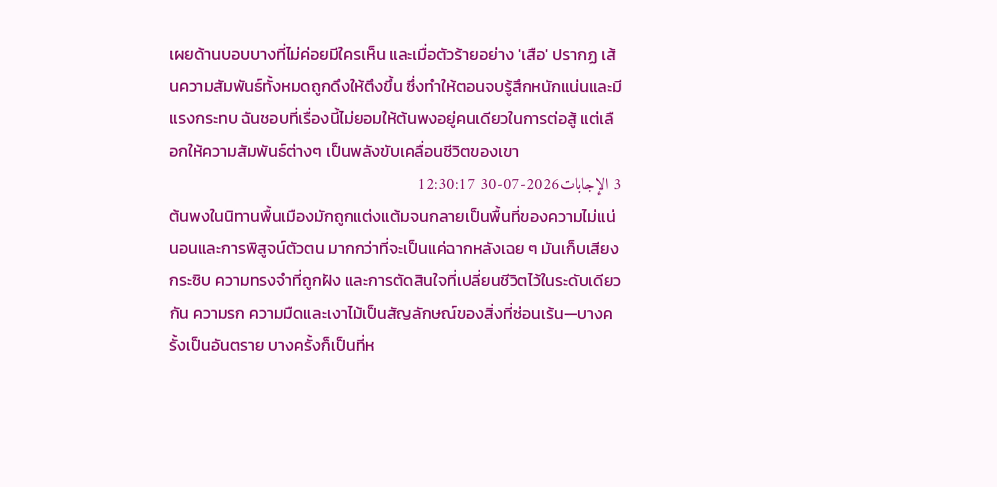เผยด้านบอบบางที่ไม่ค่อยมีใครเห็น และเมื่อตัวร้ายอย่าง 'เสือ' ปรากฏ เส้นความสัมพันธ์ทั้งหมดถูกดึงให้ตึงขึ้น ซึ่งทำให้ตอนจบรู้สึกหนักแน่นและมีแรงกระทบ ฉันชอบที่เรื่องนี้ไม่ยอมให้ต้นพงอยู่คนเดียวในการต่อสู้ แต่เลือกให้ความสัมพันธ์ต่างๆ เป็นพลังขับเคลื่อนชีวิตของเขา
3 الإجابات2026-07-30 12:30:17
ต้นพงในนิทานพื้นเมืองมักถูกแต่งแต้มจนกลายเป็นพื้นที่ของความไม่แน่นอนและการพิสูจน์ตัวตน มากกว่าที่จะเป็นแค่ฉากหลังเฉย ๆ มันเก็บเสียงกระซิบ ความทรงจำที่ถูกฝัง และการตัดสินใจที่เปลี่ยนชีวิตไว้ในระดับเดียวกัน ความรก ความมืดและเงาไม้เป็นสัญลักษณ์ของสิ่งที่ซ่อนเร้น—บางครั้งเป็นอันตราย บางครั้งก็เป็นที่ห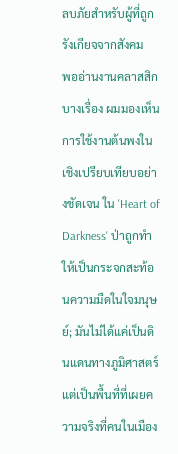ลบภัยสำหรับผู้ที่ถูกรังเกียจจากสังคม
พออ่านงานคลาสสิกบางเรื่อง ผมมองเห็นการใช้งานต้นพงในเชิงเปรียบเทียบอย่างชัดเจน ใน 'Heart of Darkness' ป่าถูกทำให้เป็นกระจกสะท้อนความมืดในใจมนุษย์; มันไม่ได้แค่เป็นดินแดนทางภูมิศาสตร์ แต่เป็นพื้นที่ที่เผยความจริงที่คนในเมือง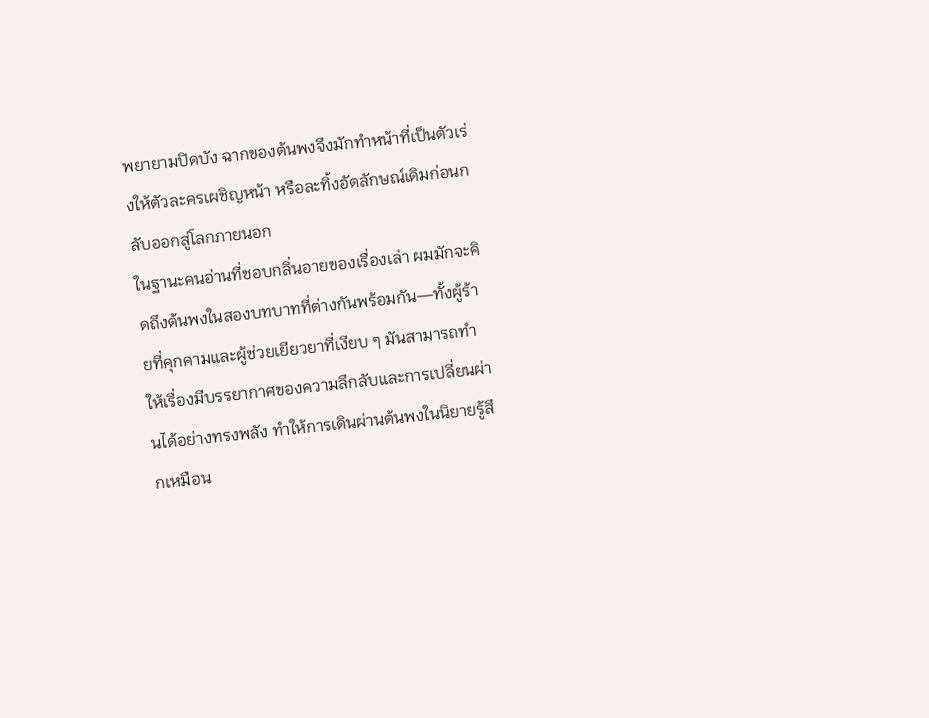พยายามปิดบัง ฉากของต้นพงจึงมักทำหน้าที่เป็นตัวเร่งให้ตัวละครเผชิญหน้า หรือละทิ้งอัตลักษณ์เดิมก่อนกลับออกสู่โลกภายนอก
ในฐานะคนอ่านที่ชอบกลิ่นอายของเรื่องเล่า ผมมักจะคิดถึงต้นพงในสองบทบาทที่ต่างกันพร้อมกัน—ทั้งผู้ร้ายที่คุกคามและผู้ช่วยเยียวยาที่เงียบ ๆ มันสามารถทำให้เรื่องมีบรรยากาศของความลึกลับและการเปลี่ยนผ่านได้อย่างทรงพลัง ทำให้การเดินผ่านต้นพงในนิยายรู้สึกเหมือน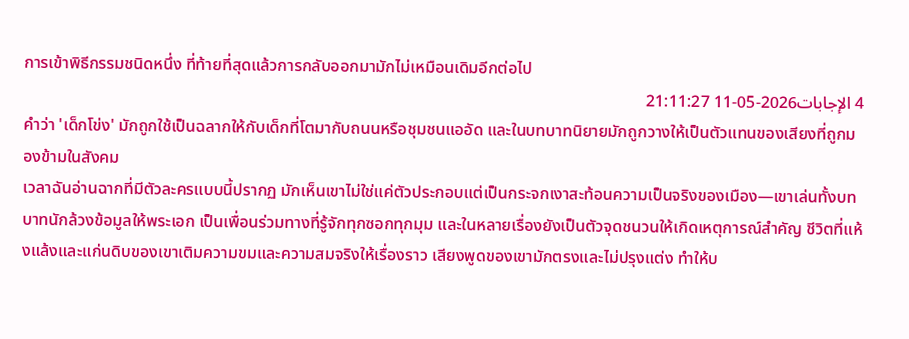การเข้าพิธีกรรมชนิดหนึ่ง ที่ท้ายที่สุดแล้วการกลับออกมามักไม่เหมือนเดิมอีกต่อไป
4 الإجابات2026-05-11 21:11:27
คำว่า 'เด็กโข่ง' มักถูกใช้เป็นฉลากให้กับเด็กที่โตมากับถนนหรือชุมชนแออัด และในบทบาทนิยายมักถูกวางให้เป็นตัวแทนของเสียงที่ถูกมองข้ามในสังคม
เวลาฉันอ่านฉากที่มีตัวละครแบบนี้ปรากฏ มักเห็นเขาไม่ใช่แค่ตัวประกอบแต่เป็นกระจกเงาสะท้อนความเป็นจริงของเมือง—เขาเล่นทั้งบทบาทนักล้วงข้อมูลให้พระเอก เป็นเพื่อนร่วมทางที่รู้จักทุกซอกทุกมุม และในหลายเรื่องยังเป็นตัวจุดชนวนให้เกิดเหตุการณ์สำคัญ ชีวิตที่แห้งแล้งและแก่นดิบของเขาเติมความขมและความสมจริงให้เรื่องราว เสียงพูดของเขามักตรงและไม่ปรุงแต่ง ทำให้บ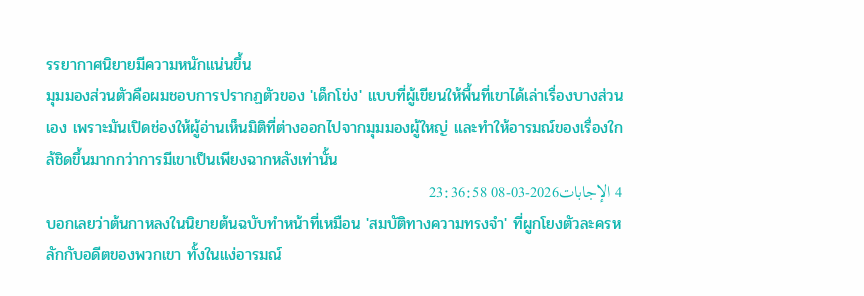รรยากาศนิยายมีความหนักแน่นขึ้น
มุมมองส่วนตัวคือผมชอบการปรากฏตัวของ 'เด็กโข่ง' แบบที่ผู้เขียนให้พื้นที่เขาได้เล่าเรื่องบางส่วนเอง เพราะมันเปิดช่องให้ผู้อ่านเห็นมิติที่ต่างออกไปจากมุมมองผู้ใหญ่ และทำให้อารมณ์ของเรื่องใกล้ชิดขึ้นมากกว่าการมีเขาเป็นเพียงฉากหลังเท่านั้น
4 الإجابات2026-03-08 23:36:58
บอกเลยว่าต้นกาหลงในนิยายต้นฉบับทำหน้าที่เหมือน 'สมบัติทางความทรงจำ' ที่ผูกโยงตัวละครหลักกับอดีตของพวกเขา ทั้งในแง่อารมณ์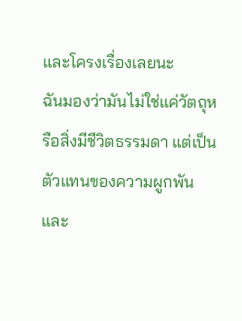และโครงเรื่องเลยนะ
ฉันมองว่ามันไม่ใช่แค่วัตถุหรือสิ่งมีชีวิตธรรมดา แต่เป็นตัวแทนของความผูกพันและ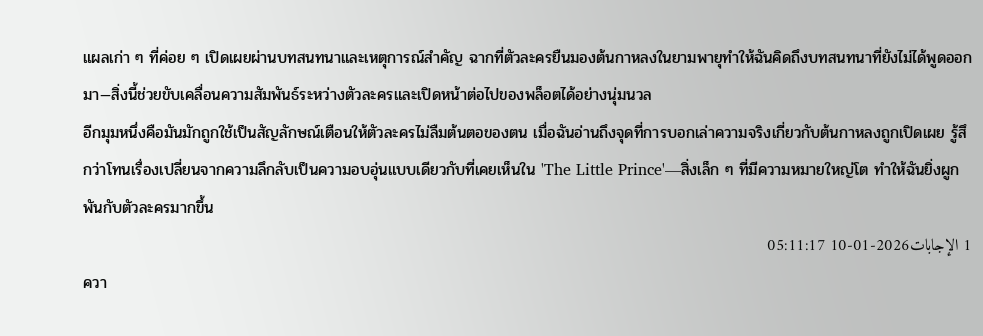แผลเก่า ๆ ที่ค่อย ๆ เปิดเผยผ่านบทสนทนาและเหตุการณ์สำคัญ ฉากที่ตัวละครยืนมองต้นกาหลงในยามพายุทำให้ฉันคิดถึงบทสนทนาที่ยังไม่ได้พูดออกมา—สิ่งนี้ช่วยขับเคลื่อนความสัมพันธ์ระหว่างตัวละครและเปิดหน้าต่อไปของพล็อตได้อย่างนุ่มนวล
อีกมุมหนึ่งคือมันมักถูกใช้เป็นสัญลักษณ์เตือนให้ตัวละครไม่ลืมต้นตอของตน เมื่อฉันอ่านถึงจุดที่การบอกเล่าความจริงเกี่ยวกับต้นกาหลงถูกเปิดเผย รู้สึกว่าโทนเรื่องเปลี่ยนจากความลึกลับเป็นความอบอุ่นแบบเดียวกับที่เคยเห็นใน 'The Little Prince'—สิ่งเล็ก ๆ ที่มีความหมายใหญ่โต ทำให้ฉันยิ่งผูกพันกับตัวละครมากขึ้น
1 الإجابات2026-01-10 05:11:17
ควา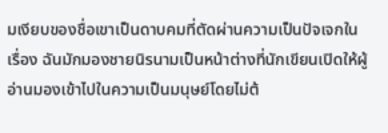มเงียบของชื่อเขาเป็นดาบคมที่ตัดผ่านความเป็นปัจเจกในเรื่อง ฉันมักมองชายนิรนามเป็นหน้าต่างที่นักเขียนเปิดให้ผู้อ่านมองเข้าไปในความเป็นมนุษย์โดยไม่ต้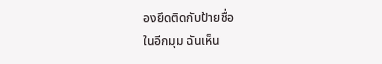องยึดติดกับป้ายชื่อ
ในอีกมุม ฉันเห็น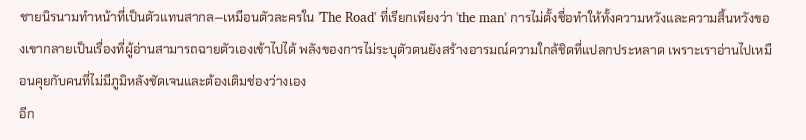ชายนิรนามทำหน้าที่เป็นตัวแทนสากล—เหมือนตัวละครใน 'The Road' ที่เรียกเพียงว่า 'the man' การไม่ตั้งชื่อทำให้ทั้งความหวังและความสิ้นหวังของเขากลายเป็นเรื่องที่ผู้อ่านสามารถฉายตัวเองเข้าไปได้ พลังของการไม่ระบุตัวตนยังสร้างอารมณ์ความใกล้ชิดที่แปลกประหลาด เพราะเราอ่านไปเหมือนคุยกับคนที่ไม่มีภูมิหลังชัดเจนและต้องเติมช่องว่างเอง
อีก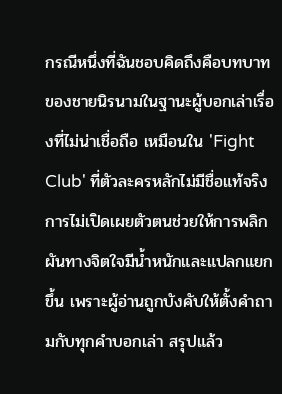กรณีหนึ่งที่ฉันชอบคิดถึงคือบทบาทของชายนิรนามในฐานะผู้บอกเล่าเรื่องที่ไม่น่าเชื่อถือ เหมือนใน 'Fight Club' ที่ตัวละครหลักไม่มีชื่อแท้จริง การไม่เปิดเผยตัวตนช่วยให้การพลิกผันทางจิตใจมีน้ำหนักและแปลกแยกขึ้น เพราะผู้อ่านถูกบังคับให้ตั้งคำถามกับทุกคำบอกเล่า สรุปแล้ว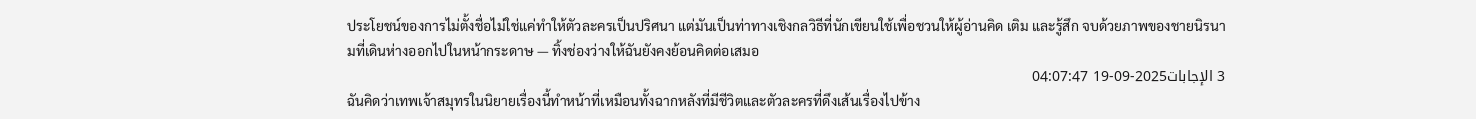ประโยชน์ของการไม่ตั้งชื่อไม่ใช่แค่ทำให้ตัวละครเป็นปริศนา แต่มันเป็นท่าทางเชิงกลวิธีที่นักเขียนใช้เพื่อชวนให้ผู้อ่านคิด เติม และรู้สึก จบด้วยภาพของชายนิรนามที่เดินห่างออกไปในหน้ากระดาษ — ทิ้งช่องว่างให้ฉันยังคงย้อนคิดต่อเสมอ
3 الإجابات2025-09-19 04:07:47
ฉันคิดว่าเทพเจ้าสมุทรในนิยายเรื่องนี้ทำหน้าที่เหมือนทั้งฉากหลังที่มีชีวิตและตัวละครที่ดึงเส้นเรื่องไปข้าง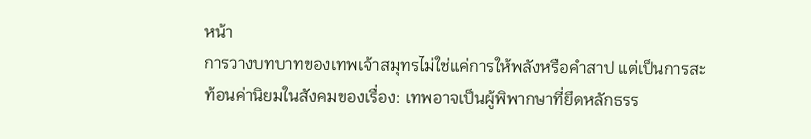หน้า
การวางบทบาทของเทพเจ้าสมุทรไม่ใช่แค่การให้พลังหรือคำสาป แต่เป็นการสะท้อนค่านิยมในสังคมของเรื่อง: เทพอาจเป็นผู้พิพากษาที่ยึดหลักธรร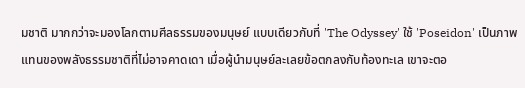มชาติ มากกว่าจะมองโลกตามศีลธรรมของมนุษย์ แบบเดียวกับที่ 'The Odyssey' ใช้ 'Poseidon' เป็นภาพแทนของพลังธรรมชาติที่ไม่อาจคาดเดา เมื่อผู้นำมนุษย์ละเลยข้อตกลงกับท้องทะเล เขาจะตอ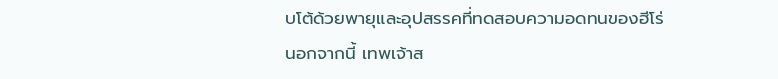บโต้ด้วยพายุและอุปสรรคที่ทดสอบความอดทนของฮีโร่
นอกจากนี้ เทพเจ้าส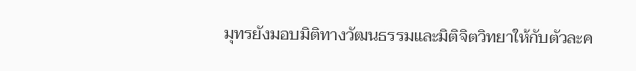มุทรยังมอบมิติทางวัฒนธรรมและมิติจิตวิทยาให้กับตัวละค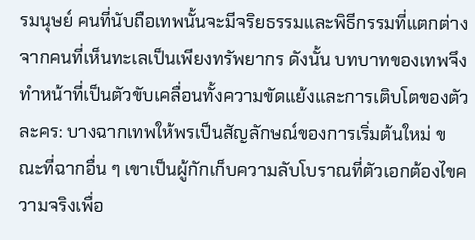รมนุษย์ คนที่นับถือเทพนั้นจะมีจริยธรรมและพิธีกรรมที่แตกต่างจากคนที่เห็นทะเลเป็นเพียงทรัพยากร ดังนั้น บทบาทของเทพจึงทำหน้าที่เป็นตัวขับเคลื่อนทั้งความขัดแย้งและการเติบโตของตัวละคร: บางฉากเทพให้พรเป็นสัญลักษณ์ของการเริ่มต้นใหม่ ขณะที่ฉากอื่น ๆ เขาเป็นผู้กักเก็บความลับโบราณที่ตัวเอกต้องไขความจริงเพื่อ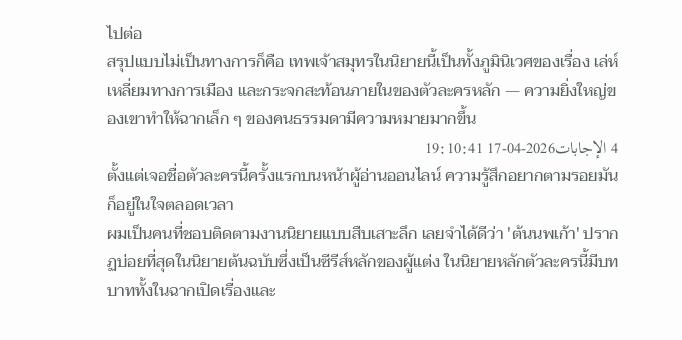ไปต่อ
สรุปแบบไม่เป็นทางการก็คือ เทพเจ้าสมุทรในนิยายนี้เป็นทั้งภูมินิเวศของเรื่อง เล่ห์เหลี่ยมทางการเมือง และกระจกสะท้อนภายในของตัวละครหลัก — ความยิ่งใหญ่ของเขาทำให้ฉากเล็ก ๆ ของคนธรรมดามีความหมายมากขึ้น
4 الإجابات2026-04-17 19:10:41
ตั้งแต่เจอชื่อตัวละครนี้ครั้งแรกบนหน้าผู้อ่านออนไลน์ ความรู้สึกอยากตามรอยมันก็อยู่ในใจตลอดเวลา
ผมเป็นคนที่ชอบติดตามงานนิยายแบบสืบเสาะลึก เลยจำได้ดีว่า 'ต้นนพเก้า' ปรากฏบ่อยที่สุดในนิยายต้นฉบับซึ่งเป็นซีรีส์หลักของผู้แต่ง ในนิยายหลักตัวละครนี้มีบทบาททั้งในฉากเปิดเรื่องและ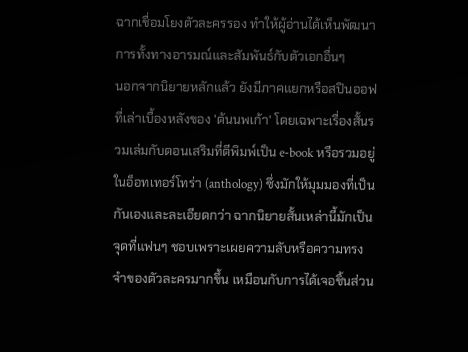ฉากเชื่อมโยงตัวละครรอง ทำให้ผู้อ่านได้เห็นพัฒนาการทั้งทางอารมณ์และสัมพันธ์กับตัวเอกอื่นๆ
นอกจากนิยายหลักแล้ว ยังมีภาคแยกหรือสปินออฟที่เล่าเบื้องหลังของ 'ต้นนพเก้า' โดยเฉพาะเรื่องสั้นรวมเล่มกับตอนเสริมที่ตีพิมพ์เป็น e-book หรือรวมอยู่ในอ็อทเทอร์โทร่า (anthology) ซึ่งมักให้มุมมองที่เป็นกันเองและละเอียดกว่า ฉากนิยายสั้นเหล่านี้มักเป็นจุดที่แฟนๆ ชอบเพราะเผยความลับหรือความทรงจำของตัวละครมากขึ้น เหมือนกับการได้เจอชิ้นส่วน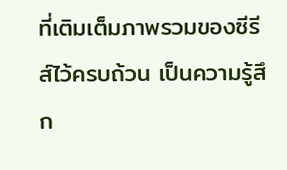ที่เติมเต็มภาพรวมของซีรีส์ไว้ครบถ้วน เป็นความรู้สึก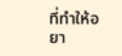ที่ทำให้อยา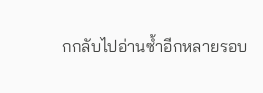กกลับไปอ่านซ้ำอีกหลายรอบ